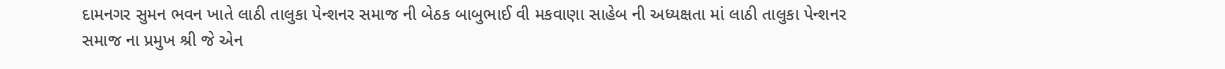દામનગર સુમન ભવન ખાતે લાઠી તાલુકા પેન્શનર સમાજ ની બેઠક બાબુભાઈ વી મકવાણા સાહેબ ની અધ્યક્ષતા માં લાઠી તાલુકા પેન્શનર સમાજ ના પ્રમુખ શ્રી જે એન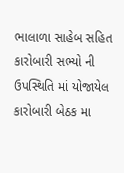ભાલાળા સાહેબ સહિત કારોબારી સભ્યો ની ઉપસ્થિતિ માં યોજાયેલ કારોબારી બેઠક મા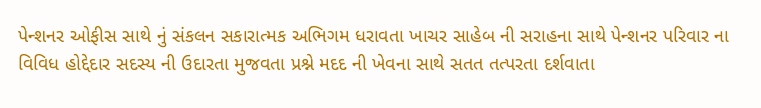પેન્શનર ઓફીસ સાથે નું સંકલન સકારાત્મક અભિગમ ધરાવતા ખાચર સાહેબ ની સરાહના સાથે પેન્શનર પરિવાર ના વિવિધ હોદ્દેદાર સદસ્ય ની ઉદારતા મુજવતા પ્રશ્ને મદદ ની ખેવના સાથે સતત તત્પરતા દર્શવાતા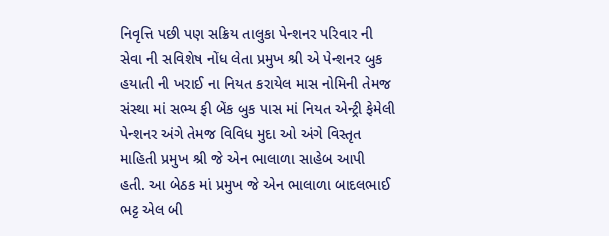નિવૃત્તિ પછી પણ સક્રિય તાલુકા પેન્શનર પરિવાર ની સેવા ની સવિશેષ નોંધ લેતા પ્રમુખ શ્રી એ પેન્શનર બુક હયાતી ની ખરાઈ ના નિયત કરાયેલ માસ નોમિની તેમજ સંસ્થા માં સભ્ય ફી બેંક બુક પાસ માં નિયત એન્ટ્રી ફેમેલી પેન્શનર અંગે તેમજ વિવિધ મુદા ઓ અંગે વિસ્તૃત માહિતી પ્રમુખ શ્રી જે એન ભાલાળા સાહેબ આપી હતી. આ બેઠક માં પ્રમુખ જે એન ભાલાળા બાદલભાઈ ભટ્ટ એલ બી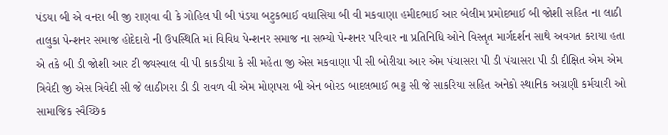પંડયા બી એ વનરા બી જી રાણવા વી કે ગોહિલ પી બી પંડયા બટુકભાઈ વધાસિયા બી વી મકવાણા હમીદભાઈ આર બેલીમ પ્રમોદભાઈ બી જોશી સહિત ના લાઠી તાલુકા પેન્શનર સમાજ હોદેદારો ની ઉપસ્થિતિ માં વિવિધ પેન્શનર સમાજ ના સભ્યો પેન્શનર પરિવાર ના પ્રતિનિધિ ઓને વિસ્તૃત માર્ગદર્શન સાથે અવગત કરાયા હતા એ તકે બી ડી જોશી આર ટી જ્યસ્વાલ વી પી કાકડીયા કે સી મહેતા જી એસ મકવાણા પી સી બોરીચા આર એમ પંચાસરા પી ડી પંચાસરા પી ડી દીક્ષિત એમ એમ ત્રિવેદી જી એસ ત્રિવેદી સી જે લાઠીગરા ડી ડી રાવળ વી એમ મોણપરા બી એન બોરડ બાદલભાઈ ભટ્ટ સી જે સાકરિયા સહિત અનેકો સ્થાનિક અગ્રણી કર્મચારી ઓ સામાજિક સ્વૈચ્છિક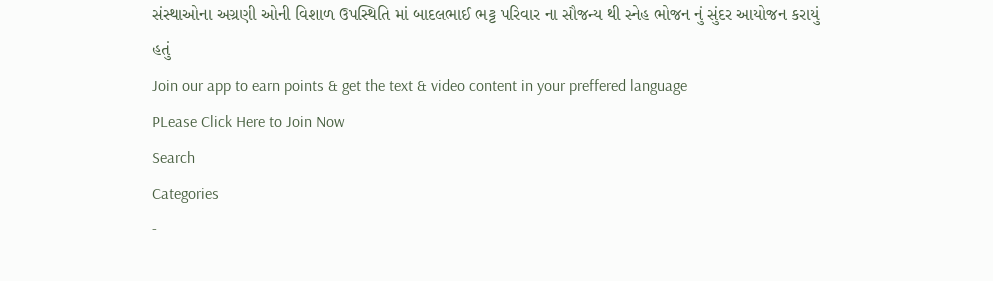સંસ્થાઓના અગ્રણી ઓની વિશાળ ઉપસ્થિતિ માં બાદલભાઈ ભટ્ટ પરિવાર ના સૌજન્ય થી સ્નેહ ભોજન નું સુંદર આયોજન કરાયું હતું
Join our app to earn points & get the text & video content in your preffered language
PLease Click Here to Join Now
Search
Categories
-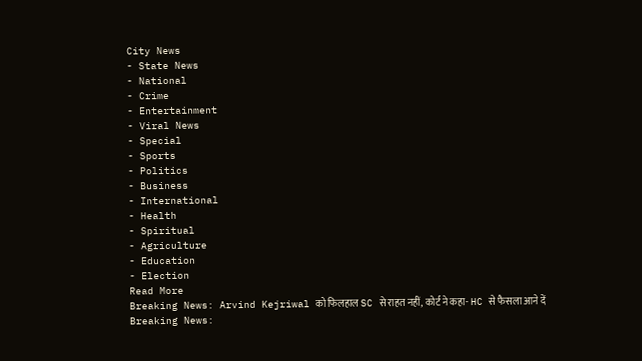City News
- State News
- National
- Crime
- Entertainment
- Viral News
- Special
- Sports
- Politics
- Business
- International
- Health
- Spiritual
- Agriculture
- Education
- Election
Read More
Breaking News: Arvind Kejriwal को फिलहाल SC से राहत नहीं, कोर्ट ने कहा- HC से फैसला आने दें
Breaking News: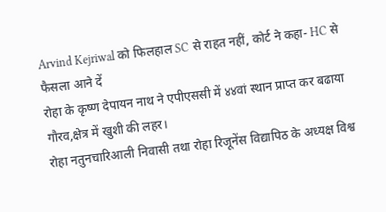Arvind Kejriwal को फिलहाल SC से राहत नहीं, कोर्ट ने कहा- HC से फैसला आने दें
रोहा के कृष्ण देपायन नाथ ने एपीएससी में ४४वां स्थान प्राप्त कर बढाया गौरव,क्षेत्र में खुशी की लहर।
रोहा नतुनचारिआली निवासी तथा रोहा रिजूनेंस विद्यापिठ के अध्यक्ष विश्व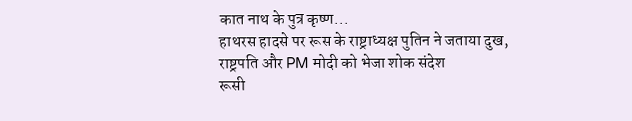कात नाथ के पुत्र कृष्ण...
हाथरस हादसे पर रूस के राष्ट्राध्यक्ष पुतिन ने जताया दुख, राष्ट्रपति और PM मोदी को भेजा शोक संदेश
रूसी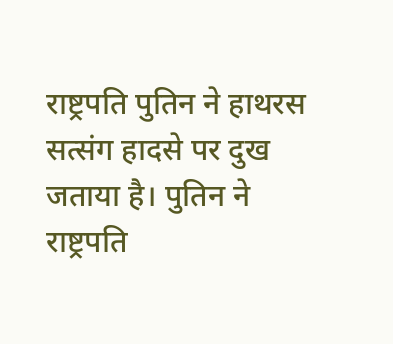राष्ट्रपति पुतिन ने हाथरस सत्संग हादसे पर दुख जताया है। पुतिन ने राष्ट्रपति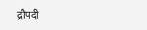द्रौपदी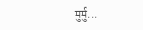मुर्मु...